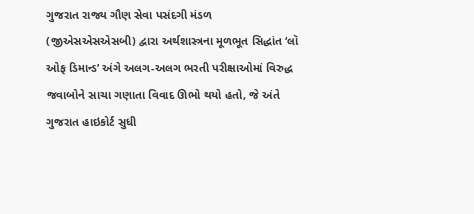ગુજરાત રાજ્ય ગૌણ સેવા પસંદગી મંડળ (જીએસએસએસબી) દ્વારા અર્થશાસ્ત્રના મૂળભૂત સિદ્ધાંત ‘લૉ ઓફ ડિમાન્ડ’ અંગે અલગ-અલગ ભરતી પરીક્ષાઓમાં વિરુદ્ધ જવાબોને સાચા ગણાતા વિવાદ ઊભો થયો હતો, જે અંતે ગુજરાત હાઇકોર્ટ સુધી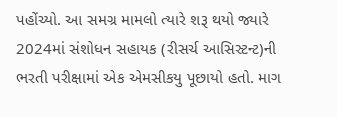પહોંચ્યો. આ સમગ્ર મામલો ત્યારે શરૂ થયો જ્યારે 2024માં સંશોધન સહાયક (રીસર્ચ આસિસ્ટન્ટ)ની ભરતી પરીક્ષામાં એક એમસીકયુ પૂછાયો હતો. માગ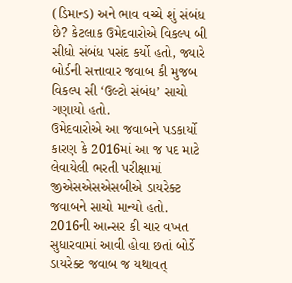(ડિમાન્ડ) અને ભાવ વચ્ચે શું સંબંધ છે? કેટલાક ઉમેદવારોએ વિકલ્પ બી સીધો સંબંધ પસંદ કર્યો હતો, જ્યારે બોર્ડની સત્તાવાર જવાબ કી મુજબ વિકલ્પ સી ‘ઉલ્ટો સંબંધ’ સાચો ગણાયો હતો.
ઉમેદવારોએ આ જવાબને પડકાર્યો કારણ કે 2016માં આ જ પદ માટે લેવાયેલી ભરતી પરીક્ષામાં જીએસએસએસબીએ ડાયરેક્ટ જવાબને સાચો માન્યો હતો. 2016ની આન્સર કી ચાર વખત સુધારવામાં આવી હોવા છતાં બોર્ડે ડાયરેક્ટ જવાબ જ યથાવત્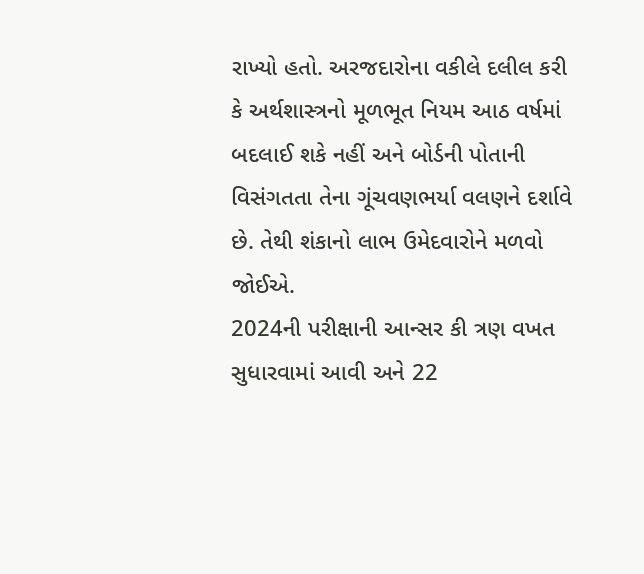રાખ્યો હતો. અરજદારોના વકીલે દલીલ કરી કે અર્થશાસ્ત્રનો મૂળભૂત નિયમ આઠ વર્ષમાં બદલાઈ શકે નહીં અને બોર્ડની પોતાની વિસંગતતા તેના ગૂંચવણભર્યા વલણને દર્શાવે છે. તેથી શંકાનો લાભ ઉમેદવારોને મળવો જોઈએ.
2024ની પરીક્ષાની આન્સર કી ત્રણ વખત સુધારવામાં આવી અને 22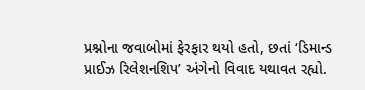પ્રશ્નોના જવાબોમાં ફેરફાર થયો હતો, છતાં ‘ડિમાન્ડ પ્રાઈઝ રિલેશનશિપ’ અંગેનો વિવાદ યથાવત રહ્યો.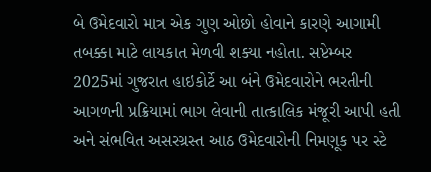બે ઉમેદવારો માત્ર એક ગુણ ઓછો હોવાને કારણે આગામી તબક્કા માટે લાયકાત મેળવી શક્યા નહોતા. સપ્ટેમ્બર 2025માં ગુજરાત હાઇકોર્ટે આ બંને ઉમેદવારોને ભરતીની આગળની પ્રક્રિયામાં ભાગ લેવાની તાત્કાલિક મંજૂરી આપી હતી અને સંભવિત અસરગ્રસ્ત આઠ ઉમેદવારોની નિમણૂક પર સ્ટે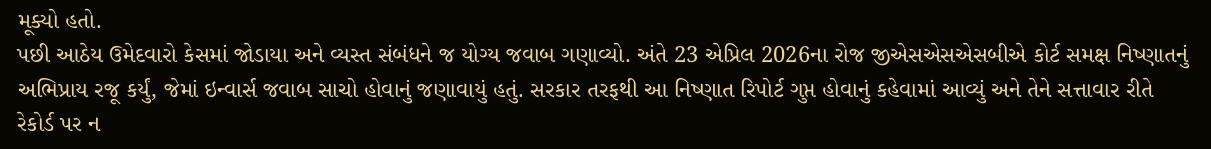મૂક્યો હતો.
પછી આઠેય ઉમેદવારો કેસમાં જોડાયા અને વ્યસ્ત સંબંધને જ યોગ્ય જવાબ ગણાવ્યો. અંતે 23 એપ્રિલ 2026ના રોજ જીએસએસએસબીએ કોર્ટ સમક્ષ નિષ્ણાતનું અભિપ્રાય રજૂ કર્યું, જેમાં ઇન્વાર્સ જવાબ સાચો હોવાનું જણાવાયું હતું. સરકાર તરફથી આ નિષ્ણાત રિપોર્ટ ગુપ્ત હોવાનું કહેવામાં આવ્યું અને તેને સત્તાવાર રીતે રેકોર્ડ પર ન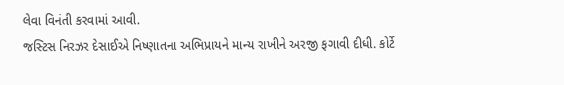લેવા વિનંતી કરવામાં આવી.
જસ્ટિસ નિરઝર દેસાઈએ નિષ્ણાતના અભિપ્રાયને માન્ય રાખીને અરજી ફગાવી દીધી. કોર્ટે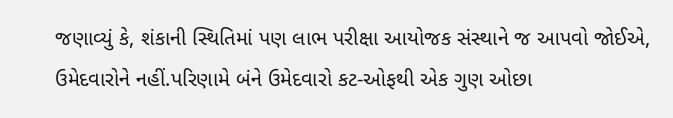જણાવ્યું કે, શંકાની સ્થિતિમાં પણ લાભ પરીક્ષા આયોજક સંસ્થાને જ આપવો જોઈએ, ઉમેદવારોને નહીં.પરિણામે બંને ઉમેદવારો કટ-ઓફથી એક ગુણ ઓછા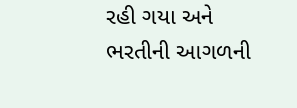રહી ગયા અને ભરતીની આગળની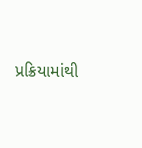પ્રક્રિયામાંથી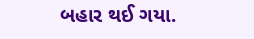બહાર થઈ ગયા.